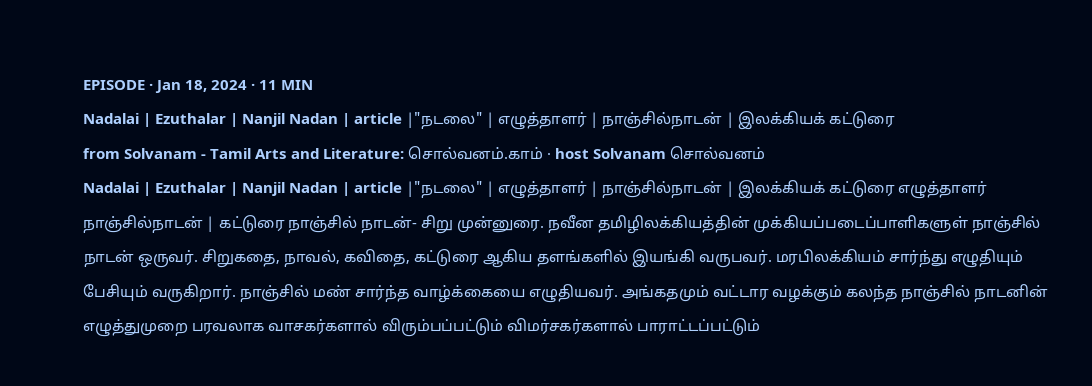EPISODE · Jan 18, 2024 · 11 MIN
Nadalai | Ezuthalar | Nanjil Nadan | article |"நடலை" | எழுத்தாளர் | நாஞ்சில்நாடன் | இலக்கியக் கட்டுரை
from Solvanam - Tamil Arts and Literature: சொல்வனம்.காம் · host Solvanam சொல்வனம்
Nadalai | Ezuthalar | Nanjil Nadan | article |"நடலை" | எழுத்தாளர் | நாஞ்சில்நாடன் | இலக்கியக் கட்டுரை எழுத்தாளர் நாஞ்சில்நாடன் | கட்டுரை நாஞ்சில் நாடன்- சிறு முன்னுரை. நவீன தமிழிலக்கியத்தின் முக்கியப்படைப்பாளிகளுள் நாஞ்சில் நாடன் ஒருவர். சிறுகதை, நாவல், கவிதை, கட்டுரை ஆகிய தளங்களில் இயங்கி வருபவர். மரபிலக்கியம் சார்ந்து எழுதியும் பேசியும் வருகிறார். நாஞ்சில் மண் சார்ந்த வாழ்க்கையை எழுதியவர். அங்கதமும் வட்டார வழக்கும் கலந்த நாஞ்சில் நாடனின் எழுத்துமுறை பரவலாக வாசகர்களால் விரும்பப்பட்டும் விமர்சகர்களால் பாராட்டப்பட்டும்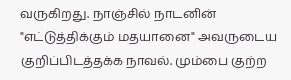வருகிறது. நாஞ்சில் நாடனின் "எட்டுத்திக்கும் மதயானை" அவருடைய குறிப்பிடத்தக்க நாவல். மும்பை குற்ற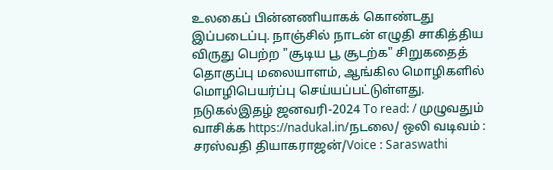உலகைப் பின்னணியாகக் கொண்டது இப்படைப்பு. நாஞ்சில் நாடன் எழுதி சாகித்திய விருது பெற்ற "சூடிய பூ சூடற்க" சிறுகதைத் தொகுப்பு மலையாளம், ஆங்கில மொழிகளில் மொழிபெயர்ப்பு செய்யப்பட்டுள்ளது. நடுகல்இதழ் ஜனவரி-2024 To read: / முழுவதும் வாசிக்க https://nadukal.in/நடலை/ ஒலி வடிவம் : சரஸ்வதி தியாகராஜன்/Voice : Saraswathi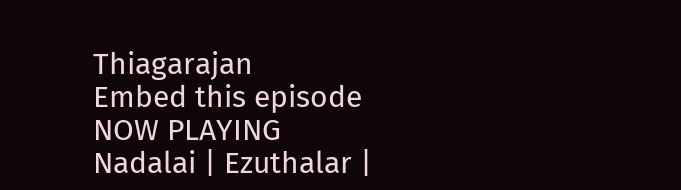Thiagarajan
Embed this episode
NOW PLAYING
Nadalai | Ezuthalar |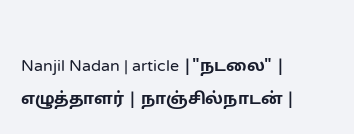Nanjil Nadan | article |"நடலை" | எழுத்தாளர் | நாஞ்சில்நாடன் |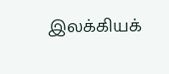இலக்கியக்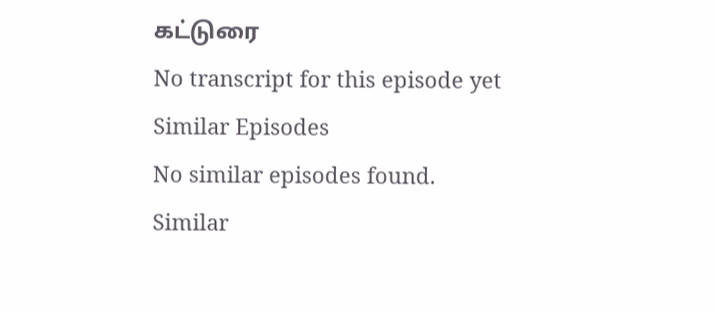கட்டுரை
No transcript for this episode yet
Similar Episodes
No similar episodes found.
Similar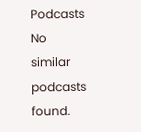Podcasts
No similar podcasts found.